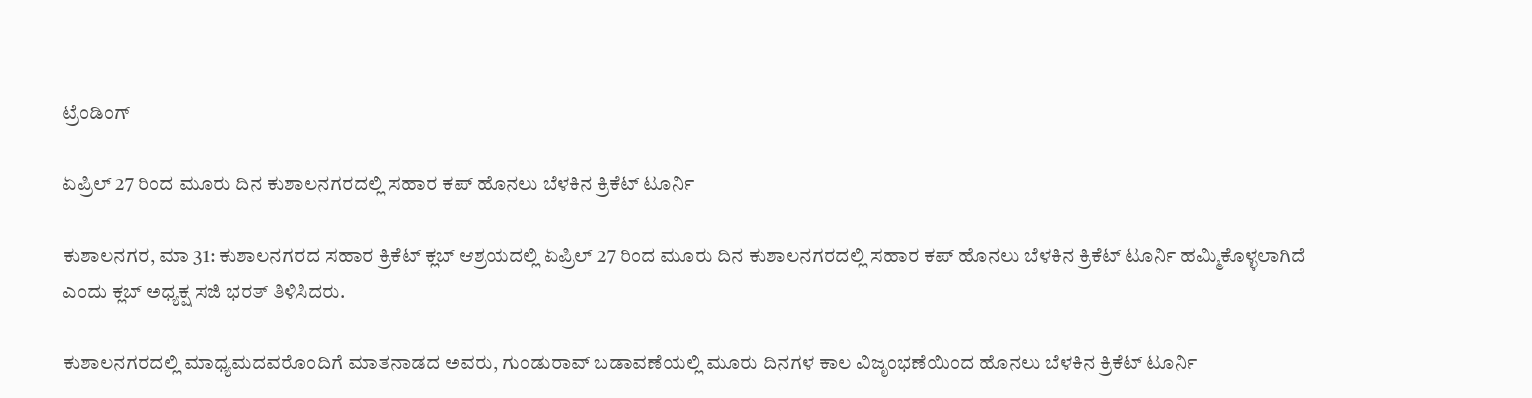ಟ್ರೆಂಡಿಂಗ್

ಏಪ್ರಿಲ್ 27 ರಿಂದ ಮೂರು ದಿನ ಕುಶಾಲನಗರದಲ್ಲಿ ಸಹಾರ ಕಪ್ ಹೊನಲು‌ ಬೆಳಕಿನ ಕ್ರಿಕೆಟ್ ಟೂರ್ನಿ

ಕುಶಾಲನಗರ, ಮಾ 31: ಕುಶಾಲನಗರದ ಸಹಾರ ಕ್ರಿಕೆಟ್ ಕ್ಲಬ್ ಆಶ್ರಯದಲ್ಲಿ ಏಪ್ರಿಲ್ 27 ರಿಂದ ಮೂರು ದಿನ ಕುಶಾಲನಗರದಲ್ಲಿ ಸಹಾರ ಕಪ್ ಹೊನಲು‌ ಬೆಳಕಿನ ಕ್ರಿಕೆಟ್ ಟೂರ್ನಿ ಹಮ್ಮಿಕೊಳ್ಳಲಾಗಿದೆ ಎಂದು ಕ್ಲಬ್ ಅಧ್ಯಕ್ಷ ಸಜಿ‌ ಭರತ್ ತಿಳಿಸಿದರು.

ಕುಶಾಲನಗರದಲ್ಲಿ ಮಾಧ್ಯಮದವರೊಂದಿಗೆ ಮಾತನಾಡದ ಅವರು, ಗುಂಡುರಾವ್ ಬಡಾವಣೆಯಲ್ಲಿ ಮೂರು ದಿನಗಳ ಕಾಲ ವಿಜೃಂಭಣೆಯಿಂದ ಹೊನಲು‌ ಬೆಳಕಿನ ಕ್ರಿಕೆಟ್ ಟೂರ್ನಿ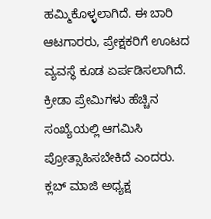ಹಮ್ಮಿಕೊಳ್ಳಲಾಗಿದೆ. ಈ‌ ಬಾರಿ ಆಟಗಾರರು, ಪ್ರೇಕ್ಷಕರಿಗೆ ಊಟದ ವ್ಯವಸ್ಥೆ ಕೂಡ ಏರ್ಪಡಿಸಲಾಗಿದೆ.
ಕ್ರೀಡಾ ಪ್ರೇಮಿಗಳು ಹೆಚ್ಚಿನ ಸಂಖ್ಯೆಯಲ್ಲಿ ಆಗಮಿಸಿ ಪ್ರೋತ್ಸಾಹಿಸಬೇಕಿದೆ ಎಂದರು.
ಕ್ಲಬ್ ಮಾಜಿ ಅಧ್ಯಕ್ಷ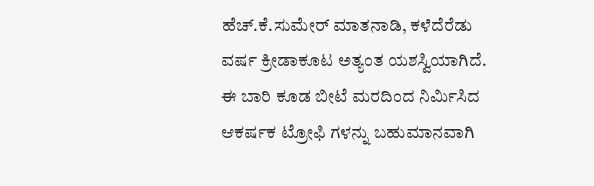ಹೆಚ್.ಕೆ.ಸುಮೇರ್ ಮಾತನಾಡಿ, ಕಳೆದೆರೆಡು ವರ್ಷ ಕ್ರೀಡಾಕೂಟ ಅತ್ಯಂತ ಯಶಸ್ವಿಯಾಗಿದೆ. ಈ‌ ಬಾರಿ ಕೂಡ ಬೀಟೆ ಮರದಿಂದ ನಿರ್ಮಿಸಿದ ಆಕರ್ಷಕ ಟ್ರೋಫಿ ಗಳನ್ನು ಬಹುಮಾನವಾಗಿ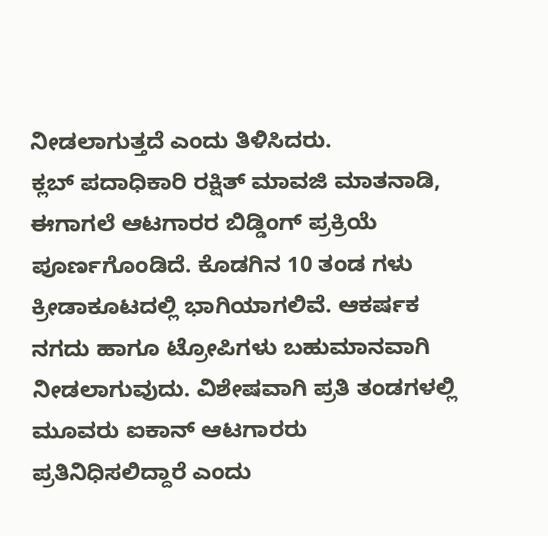ನೀಡಲಾಗುತ್ತದೆ ಎಂದು ತಿಳಿಸಿದರು.
ಕ್ಲಬ್ ಪದಾಧಿಕಾರಿ ರಕ್ಷಿತ್ ಮಾವಜಿ ಮಾತನಾಡಿ, ಈಗಾಗಲೆ ಆಟಗಾರರ ಬಿಡ್ಡಿಂಗ್ ಪ್ರಕ್ರಿಯೆ ಪೂರ್ಣಗೊಂಡಿದೆ. ಕೊಡಗಿನ 10 ತಂಡ ಗಳು ಕ್ರೀಡಾಕೂಟದಲ್ಲಿ ಭಾಗಿಯಾಗಲಿವೆ. ಆಕರ್ಷಕ ನಗದು‌ ಹಾಗೂ ಟ್ರೋಪಿಗಳು ಬಹುಮಾನವಾಗಿ ನೀಡಲಾಗುವುದು. ವಿಶೇಷವಾಗಿ ಪ್ರತಿ ತಂಡಗಳಲ್ಲಿ ಮೂವರು ಐಕಾನ್ ಆಟಗಾರರು ಪ್ರತಿನಿಧಿಸಲಿದ್ದಾರೆ ಎಂದು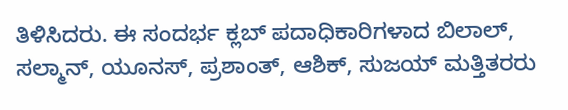ತಿಳಿಸಿದರು. ಈ ಸಂದರ್ಭ ಕ್ಲಬ್ ಪದಾಧಿಕಾರಿಗಳಾದ ಬಿಲಾಲ್, ಸಲ್ಮಾನ್, ಯೂನಸ್, ಪ್ರಶಾಂತ್, ಆಶಿಕ್, ಸುಜಯ್ ಮತ್ತಿತರರು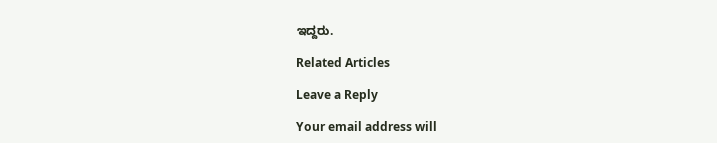ಇದ್ದರು.

Related Articles

Leave a Reply

Your email address will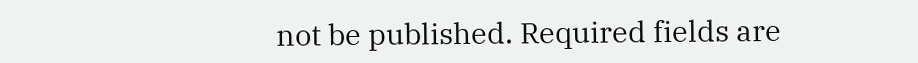not be published. Required fields are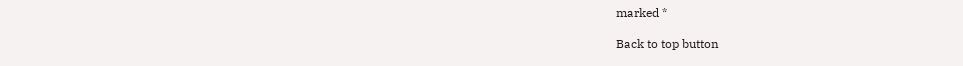marked *

Back to top button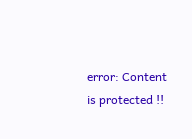error: Content is protected !!